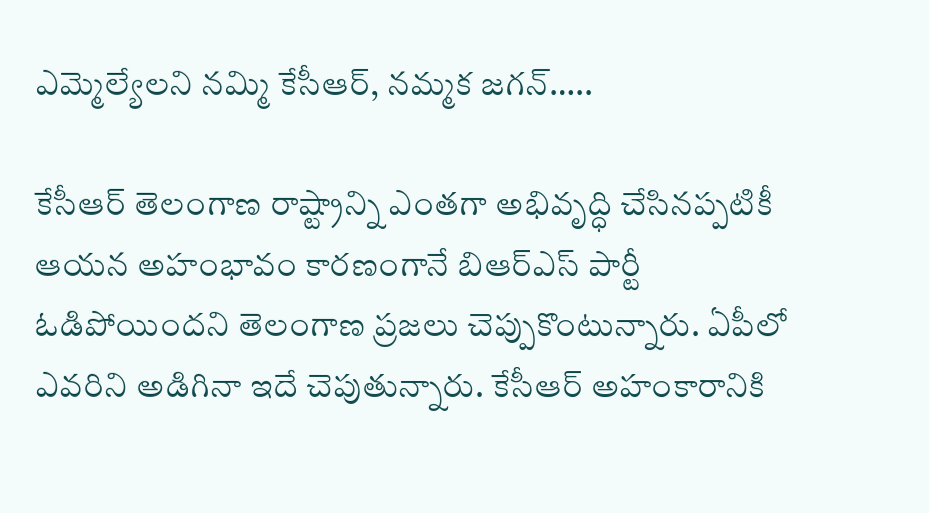ఎమ్మెల్యేలని నమ్మి కేసీఆర్‌, నమ్మక జగన్‌…..

కేసీఆర్‌ తెలంగాణ రాష్ట్రాన్ని ఎంతగా అభివృద్ధి చేసినప్పటికీ ఆయన అహంభావం కారణంగానే బిఆర్ఎస్ పార్టీ ఓడిపోయిందని తెలంగాణ ప్రజలు చెప్పుకొంటున్నారు. ఏపీలో ఎవరిని అడిగినా ఇదే చెపుతున్నారు. కేసీఆర్‌ అహంకారానికి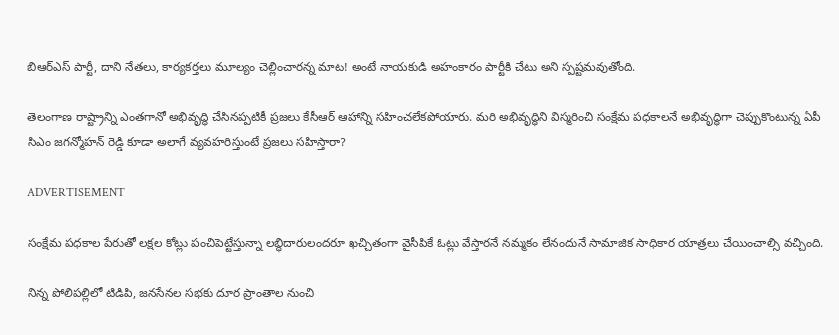బిఆర్ఎస్ పార్టీ, దాని నేతలు, కార్యకర్తలు మూల్యం చెల్లించారన్న మాట! అంటే నాయకుడి అహంకారం పార్టీకి చేటు అని స్పష్టమవుతోంది.

తెలంగాణ రాష్ట్రాన్ని ఎంతగానో అభివృద్ధి చేసినప్పటికీ ప్రజలు కేసీఆర్‌ ఆహాన్ని సహించలేకపోయారు. మరి అభివృద్ధిని విస్మరించి సంక్షేమ పధకాలనే అభివృద్ధిగా చెప్పుకొంటున్న ఏపీ సిఎం జగన్మోహన్‌ రెడ్డి కూడా అలాగే వ్యవహరిస్తుంటే ప్రజలు సహిస్తారా?

ADVERTISEMENT

సంక్షేమ పధకాల పేరుతో లక్షల కోట్లు పంచిపెట్టేస్తున్నా లబ్ధిదారులందరూ ఖచ్చితంగా వైసీపికే ఓట్లు వేస్తారనే నమ్మకం లేనందునే సామాజిక సాధికార యాత్రలు చేయించాల్సి వచ్చింది.

నిన్న పోలిపల్లిలో టిడిపి, జనసేనల సభకు దూర ప్రాంతాల నుంచి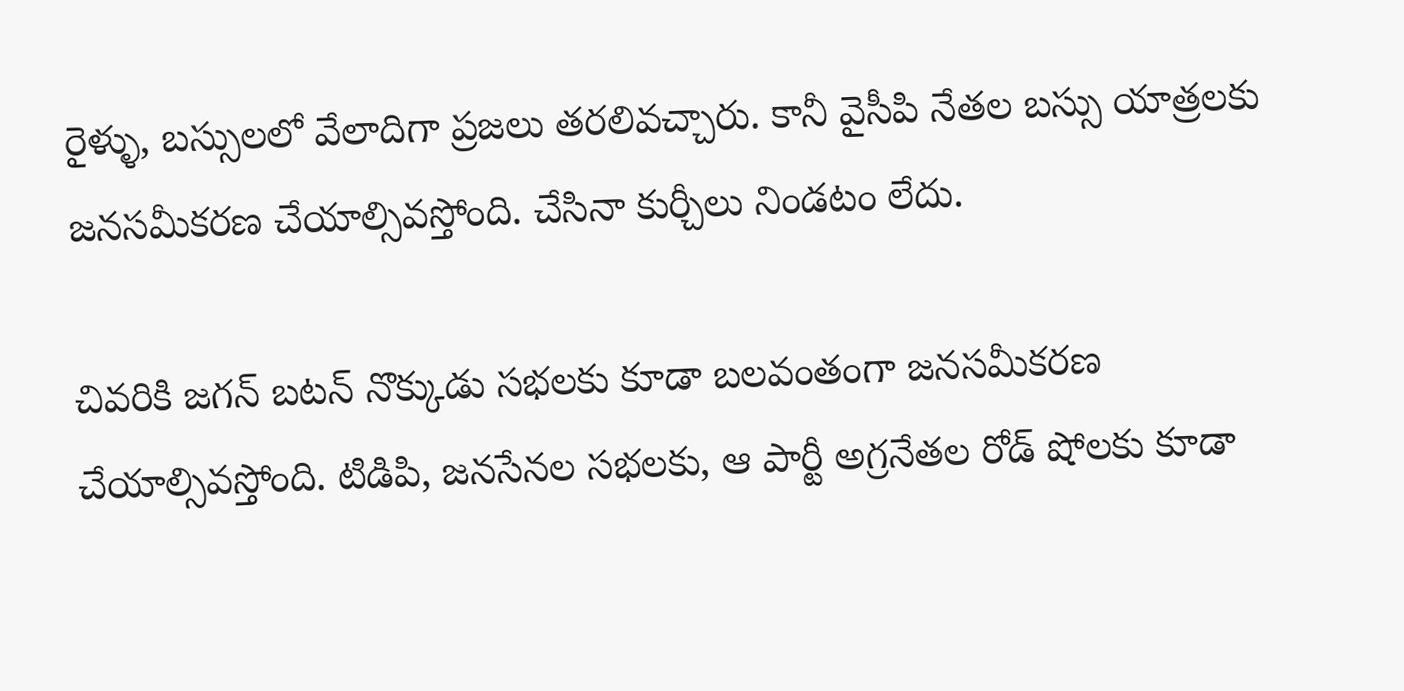రైళ్ళు, బస్సులలో వేలాదిగా ప్రజలు తరలివచ్చారు. కానీ వైసీపి నేతల బస్సు యాత్రలకు జనసమీకరణ చేయాల్సివస్తోంది. చేసినా కుర్చీలు నిండటం లేదు.

చివరికి జగన్‌ బటన్ నొక్కుడు సభలకు కూడా బలవంతంగా జనసమీకరణ చేయాల్సివస్తోంది. టిడిపి, జనసేనల సభలకు, ఆ పార్టీ అగ్రనేతల రోడ్ షోలకు కూడా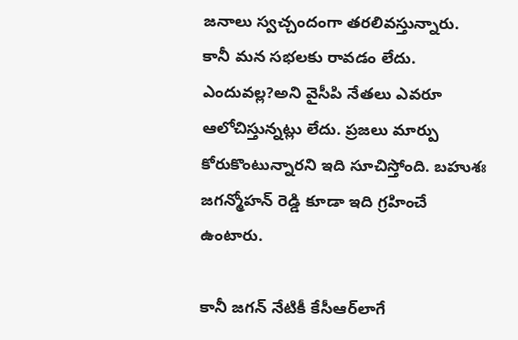జనాలు స్వచ్చందంగా తరలివస్తున్నారు. కానీ మన సభలకు రావడం లేదు. ఎందువల్ల?అని వైసీపి నేతలు ఎవరూ ఆలోచిస్తున్నట్లు లేదు. ప్రజలు మార్పు కోరుకొంటున్నారని ఇది సూచిస్తోంది. బహుశః జగన్మోహన్‌ రెడ్డి కూడా ఇది గ్రహించే ఉంటారు.

కానీ జగన్‌ నేటికీ కేసీఆర్‌లాగే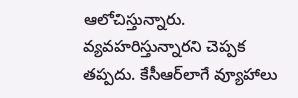ఆలోచిస్తున్నారు. వ్యవహరిస్తున్నారని చెప్పక తప్పదు. కేసీఆర్‌లాగే వ్యూహాలు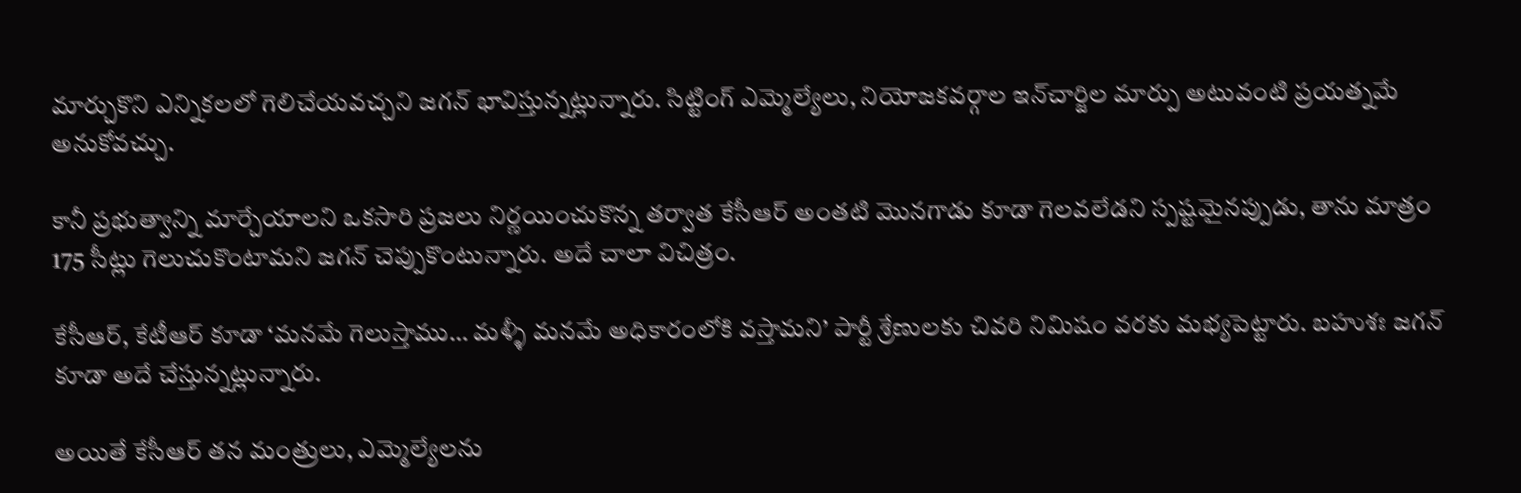మార్చుకొని ఎన్నికలలో గెలిచేయవచ్చని జగన్‌ భావిస్తున్నట్లున్నారు. సిట్టింగ్ ఎమ్మెల్యేలు, నియోజకవర్గాల ఇన్‌చార్జిల మార్పు అటువంటి ప్రయత్నమే అనుకోవచ్చు.

కానీ ప్రభుత్వాన్ని మార్చేయాలని ఒకసారి ప్రజలు నిర్ణయించుకొన్న తర్వాత కేసీఆర్‌ అంతటి మొనగాడు కూడా గెలవలేడని స్పష్టమైనప్పుడు, తాను మాత్రం 175 సీట్లు గెలుచుకొంటామని జగన్‌ చెప్పుకొంటున్నారు. అదే చాలా విచిత్రం.

కేసీఆర్‌, కేటీఆర్‌ కూడా ‘మనమే గెలుస్తాము… మళ్ళీ మనమే అధికారంలోకి వస్తామని’ పార్టీ శ్రేణులకు చివరి నిమిషం వరకు మభ్యపెట్టారు. బహుశః జగన్‌ కూడా అదే చేస్తున్నట్లున్నారు.

అయితే కేసీఆర్‌ తన మంత్రులు, ఎమ్మెల్యేలను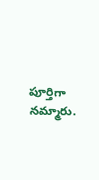పూర్తిగా నమ్మారు.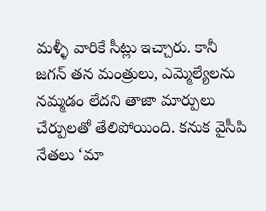మళ్ళీ వారికే సీట్లు ఇచ్చారు. కానీ జగన్‌ తన మంత్రులు, ఎమ్మెల్యేలను నమ్మడం లేదని తాజా మార్పులు చేర్పులతో తేలిపోయింది. కనుక వైసీపి నేతలు ‘మా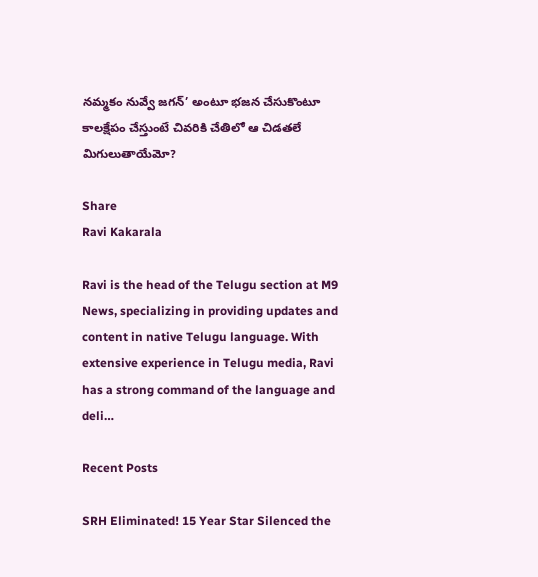నమ్మకం నువ్వే జగన్‌’ అంటూ భజన చేసుకొంటూ కాలక్షేపం చేస్తుంటే చివరికి చేతిలో ఆ చిడతలే మిగులుతాయేమో?

Share
Ravi Kakarala

Ravi is the head of the Telugu section at M9 News, specializing in providing updates and content in native Telugu language. With extensive experience in Telugu media, Ravi has a strong command of the language and deli…

Recent Posts

SRH Eliminated! 15 Year Star Silenced the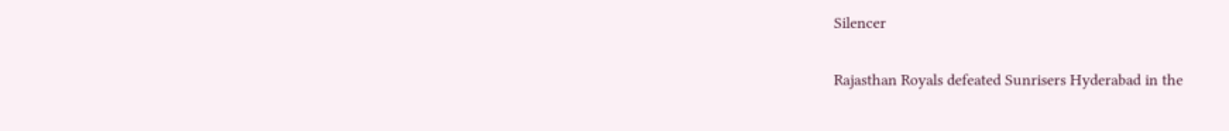Silencer

Rajasthan Royals defeated Sunrisers Hyderabad in the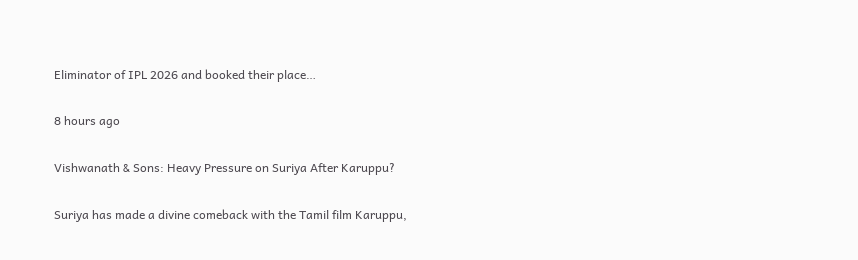Eliminator of IPL 2026 and booked their place…

8 hours ago

Vishwanath & Sons: Heavy Pressure on Suriya After Karuppu?

Suriya has made a divine comeback with the Tamil film Karuppu,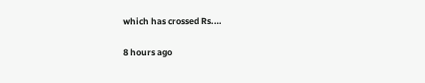which has crossed Rs.…

8 hours ago